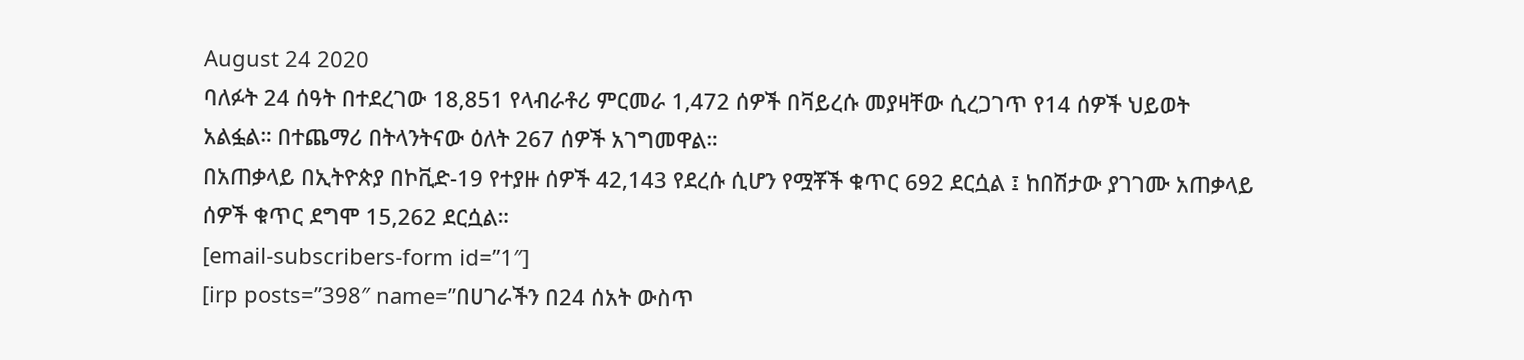August 24 2020
ባለፉት 24 ሰዓት በተደረገው 18,851 የላብራቶሪ ምርመራ 1,472 ሰዎች በቫይረሱ መያዛቸው ሲረጋገጥ የ14 ሰዎች ህይወት አልፏል። በተጨማሪ በትላንትናው ዕለት 267 ሰዎች አገግመዋል።
በአጠቃላይ በኢትዮጵያ በኮቪድ-19 የተያዙ ሰዎች 42,143 የደረሱ ሲሆን የሟቾች ቁጥር 692 ደርሷል ፤ ከበሽታው ያገገሙ አጠቃላይ ሰዎች ቁጥር ደግሞ 15,262 ደርሷል።
[email-subscribers-form id=”1″]
[irp posts=”398″ name=”በሀገራችን በ24 ሰአት ውስጥ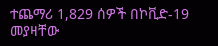ተጨማሪ 1,829 ሰዎች በኮቪድ-19 መያዛቸው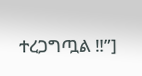ተረጋግጧል ‼”]